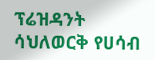ፕሬዝዳንት ሳህለወርቅ የሀሳብ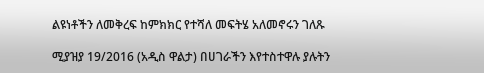ልዩነቶችን ለመቅረፍ ከምክክር የተሻለ መፍትሄ አለመኖሩን ገለጹ

ሚያዝያ 19/2016 (አዲስ ዋልታ) በሀገራችን እየተስተዋሉ ያሉትን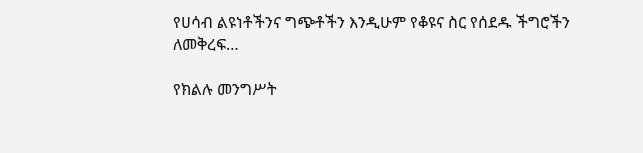የሀሳብ ልዩነቶችንና ግጭቶችን እንዲሁም የቆዩና ስር የሰደዱ ችግሮችን ለመቅረፍ…

የክልሉ መንግሥት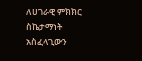ለሀገራዊ ምክክር ስኬታማነት አስፈላጊውን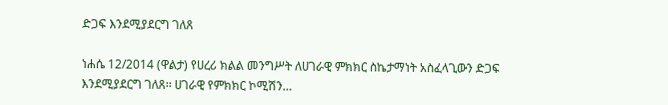ድጋፍ እንደሚያደርግ ገለጸ

ነሐሴ 12/2014 (ዋልታ) የሀረሪ ክልል መንግሥት ለሀገራዊ ምክክር ስኬታማነት አስፈላጊውን ድጋፍ እንደሚያደርግ ገለጸ፡፡ ሀገራዊ የምክክር ኮሚሽን…